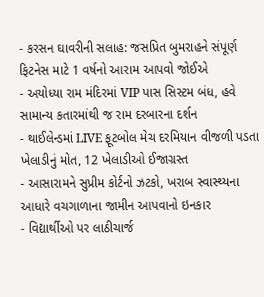- કરસન ઘાવરીની સલાહ: જસપ્રિત બુમરાહને સંપૂર્ણ ફિટનેસ માટે 1 વર્ષનો આરામ આપવો જોઈએ
- અયોધ્યા રામ મંદિરમાં VIP પાસ સિસ્ટમ બંધ, હવે સામાન્ય કતારમાંથી જ રામ દરબારના દર્શન
- થાઈલેન્ડમાં LIVE ફૂટબોલ મેચ દરમિયાન વીજળી પડતા ખેલાડીનું મોત, 12 ખેલાડીઓ ઈજાગ્રસ્ત
- આસારામને સુપ્રીમ કોર્ટનો ઝટકો, ખરાબ સ્વાસ્થ્યના આધારે વચગાળાના જામીન આપવાનો ઇનકાર
- વિદ્યાર્થીઓ પર લાઠીચાર્જ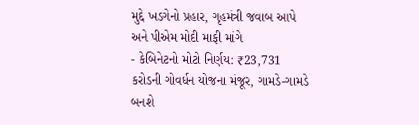મુદ્દે ખડગેનો પ્રહાર, ગૃહમંત્રી જવાબ આપે અને પીએમ મોદી માફી માંગે
- કેબિનેટનો મોટો નિર્ણય: ₹23,731 કરોડની ગોવર્ધન યોજના મંજૂર, ગામડે-ગામડે બનશે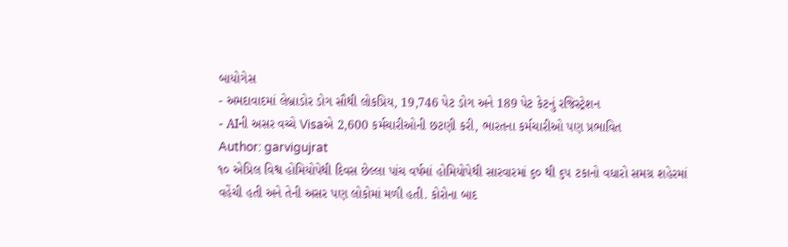બાયોગેસ
- અમદાવાદમાં લેબ્રાડોર ડોગ સૌથી લોકપ્રિય, 19,746 પેટ ડોગ અને 189 પેટ કેટનું રજિસ્ટ્રેશન
- AIની અસર વચ્ચે Visaએ 2,600 કર્મચારીઓની છટણી કરી, ભારતના કર્મચારીઓ પણ પ્રભાવિત
Author: garvigujrat
૧૦ એપ્રિલ વિશ્વ હોમિયોપેથી દિવસ છેલ્લા પાંચ વર્ષમાં હોમિયોપેથી સારવારમાં ૬૦ થી ૬૫ ટકાનો વધારો સમગ્ર શહેરમાં વહેંચી હતી અને તેની અસર પણ લોકોમાં મળી હતી. કોરોના બાદ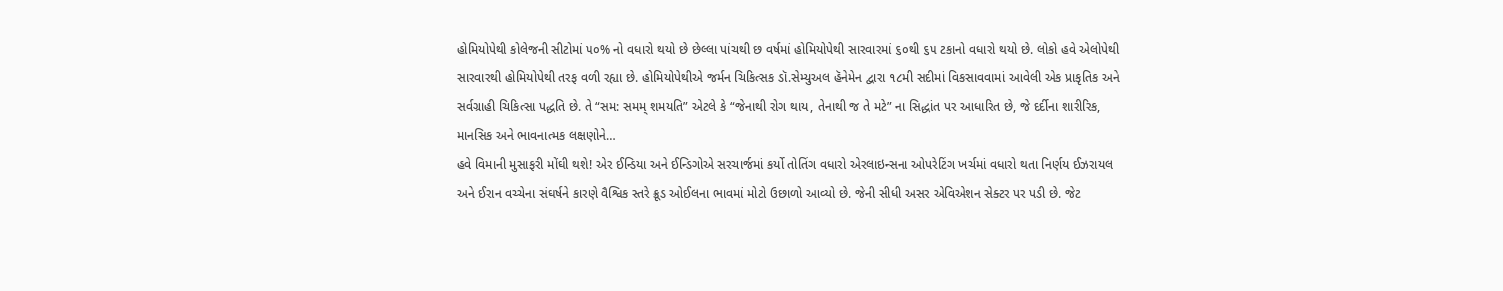હોમિયોપેથી કોલેજની સીટોમાં ૫૦% નો વધારો થયો છે છેલ્લા પાંચથી છ વર્ષમાં હોમિયોપેથી સારવારમાં ૬૦થી ૬૫ ટકાનો વધારો થયો છે. લોકો હવે એલોપેથી સારવારથી હોમિયોપેથી તરફ વળી રહ્યા છે. હોમિયોપેથીએ જર્મન ચિકિત્સક ડૉ.સેમ્યુઅલ હૅનેમેન દ્વારા ૧૮મી સદીમાં વિકસાવવામાં આવેલી એક પ્રાકૃતિક અને સર્વગ્રાહી ચિકિત્સા પદ્ધતિ છે. તે “સમ: સમમ્ શમયતિ” એટલે કે “જેનાથી રોગ થાય, તેનાથી જ તે મટે” ના સિદ્ધાંત પર આધારિત છે, જે દર્દીના શારીરિક, માનસિક અને ભાવનાત્મક લક્ષણોને…
હવે વિમાની મુસાફરી મોંઘી થશે! એર ઈન્ડિયા અને ઈન્ડિગોએ સરચાર્જમાં કર્યો તોતિંગ વધારો એરલાઇન્સના ઓપરેટિંગ ખર્ચમાં વધારો થતા નિર્ણય ઈઝરાયલ અને ઈરાન વચ્ચેના સંઘર્ષને કારણે વૈશ્વિક સ્તરે ક્રૂડ ઓઈલના ભાવમાં મોટો ઉછાળો આવ્યો છે. જેની સીધી અસર એવિએશન સેક્ટર પર પડી છે. જેટ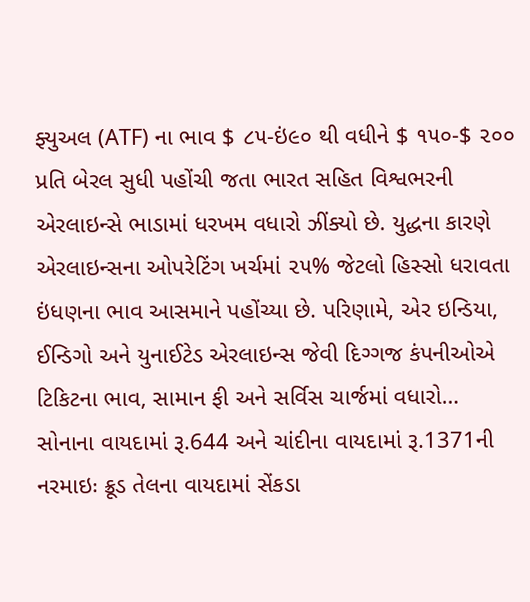ફ્યુઅલ (ATF) ના ભાવ $ ૮૫-ઇં૯૦ થી વધીને $ ૧૫૦-$ ૨૦૦ પ્રતિ બેરલ સુધી પહોંચી જતા ભારત સહિત વિશ્વભરની એરલાઇન્સે ભાડામાં ધરખમ વધારો ઝીંક્યો છે. યુદ્ધના કારણે એરલાઇન્સના ઓપરેટિંગ ખર્ચમાં ૨૫% જેટલો હિસ્સો ધરાવતા ઇંધણના ભાવ આસમાને પહોંચ્યા છે. પરિણામે, એર ઇન્ડિયા, ઈન્ડિગો અને યુનાઈટેડ એરલાઇન્સ જેવી દિગ્ગજ કંપનીઓએ ટિકિટના ભાવ, સામાન ફી અને સર્વિસ ચાર્જમાં વધારો…
સોનાના વાયદામાં રૂ.644 અને ચાંદીના વાયદામાં રૂ.1371ની નરમાઇઃ ક્રૂડ તેલના વાયદામાં સેંકડા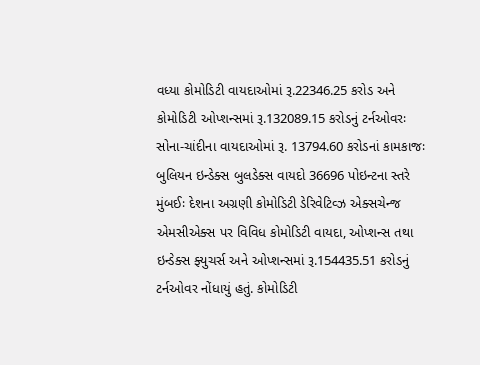વધ્યા કોમોડિટી વાયદાઓમાં રૂ.22346.25 કરોડ અને કોમોડિટી ઓપ્શન્સમાં રૂ.132089.15 કરોડનું ટર્નઓવરઃ સોના-ચાંદીના વાયદાઓમાં રૂ. 13794.60 કરોડનાં કામકાજઃ બુલિયન ઇન્ડેક્સ બુલડેક્સ વાયદો 36696 પોઇન્ટના સ્તરે મુંબઈઃ દેશના અગ્રણી કોમોડિટી ડેરિવેટિવ્ઝ એક્સચેન્જ એમસીએક્સ પર વિવિધ કોમોડિટી વાયદા, ઓપ્શન્સ તથા ઇન્ડેક્સ ફ્યુચર્સ અને ઓપ્શન્સમાં રૂ.154435.51 કરોડનું ટર્નઓવર નોંધાયું હતું. કોમોડિટી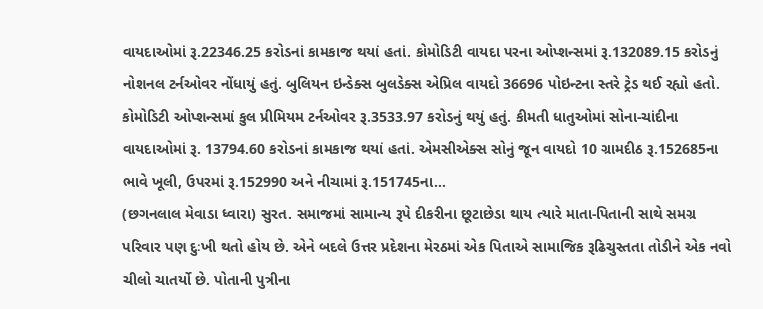વાયદાઓમાં રૂ.22346.25 કરોડનાં કામકાજ થયાં હતાં. કોમોડિટી વાયદા પરના ઓપ્શન્સમાં રૂ.132089.15 કરોડનું નોશનલ ટર્નઓવર નોંધાયું હતું. બુલિયન ઇન્ડેક્સ બુલડેક્સ એપ્રિલ વાયદો 36696 પોઇન્ટના સ્તરે ટ્રેડ થઈ રહ્યો હતો. કોમોડિટી ઓપ્શન્સમાં કુલ પ્રીમિયમ ટર્નઓવર રૂ.3533.97 કરોડનું થયું હતું. કીમતી ધાતુઓમાં સોના-ચાંદીના વાયદાઓમાં રૂ. 13794.60 કરોડનાં કામકાજ થયાં હતાં. એમસીએક્સ સોનું જૂન વાયદો 10 ગ્રામદીઠ રૂ.152685ના ભાવે ખૂલી, ઉપરમાં રૂ.152990 અને નીચામાં રૂ.151745ના…
(છગનલાલ મેવાડા ધ્વારા) સુરત. સમાજમાં સામાન્ય રૂપે દીકરીના છૂટાછેડા થાય ત્યારે માતા-પિતાની સાથે સમગ્ર પરિવાર પણ દુઃખી થતો હોય છે. એને બદલે ઉત્તર પ્રદેશના મેરઠમાં એક પિતાએ સામાજિક રૂઢિચુસ્તતા તોડીને એક નવો ચીલો ચાતર્યો છે. પોતાની પુત્રીના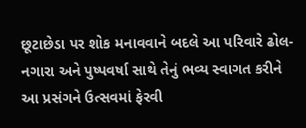છૂટાછેડા પર શોક મનાવવાને બદલે આ પરિવારે ઢોલ-નગારા અને પુષ્પવર્ષા સાથે તેનું ભવ્ય સ્વાગત કરીને આ પ્રસંગને ઉત્સવમાં ફેરવી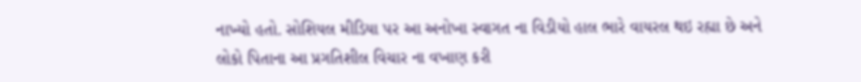નાખ્યો હતો. સોશિયલ મીડિયા પર આ અનોખા સ્વાગત ના વિડીયો હાલ ભારે વાયરલ થઇ રહ્યા છે અને લોકો પિતાના આ પ્રગતિશીલ વિચાર ના વખાણ કરી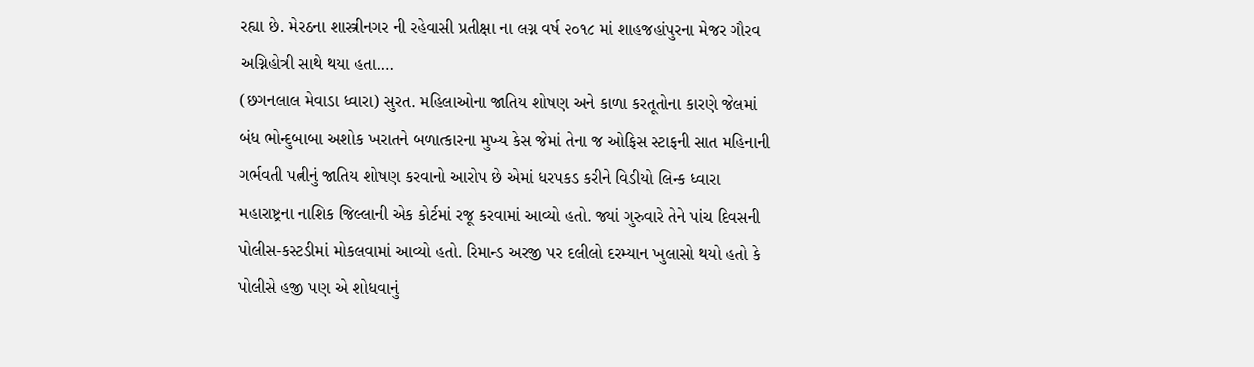રહ્યા છે. મેરઠના શાસ્ત્રીનગર ની રહેવાસી પ્રતીક્ષા ના લગ્ન વર્ષ ૨૦૧૮ માં શાહજહાંપુરના મેજર ગૌરવ અગ્નિહોત્રી સાથે થયા હતા.…
(છગનલાલ મેવાડા ધ્વારા) સુરત. મહિલાઓના જાતિય શોષણ અને કાળા કરતૂતોના કારણે જેલમાં બંધ ભોન્દુબાબા અશોક ખરાતને બળાત્કારના મુખ્ય કેસ જેમાં તેના જ ઓફિસ સ્ટાફની સાત મહિનાની ગર્ભવતી પત્નીનું જાતિય શોષણ કરવાનો આરોપ છે એમાં ધરપકડ કરીને વિડીયો લિન્ક ધ્વારા મહારાષ્ટ્રના નાશિક જિલ્લાની એક કોર્ટમાં રજૂ કરવામાં આવ્યો હતો. જ્યાં ગુરુવારે તેને પાંચ દિવસની પોલીસ-કસ્ટડીમાં મોકલવામાં આવ્યો હતો. રિમાન્ડ અરજી પર દલીલો દરમ્યાન ખુલાસો થયો હતો કે પોલીસે હજી પણ એ શોધવાનું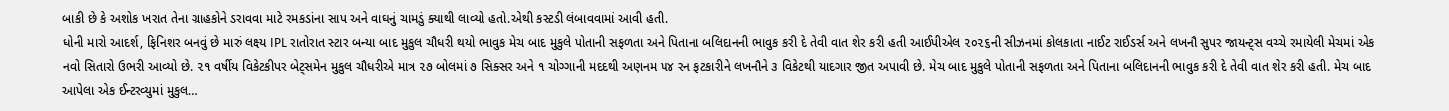બાકી છે કે અશોક ખરાત તેના ગ્રાહકોને ડરાવવા માટે રમકડાંના સાપ અને વાઘનું ચામડું ક્યાથી લાવ્યો હતો.એથી કસ્ટડી લંબાવવામાં આવી હતી.
ધોની મારો આદર્શ, ફિનિશર બનવું છે મારું લક્ષ્ય IPL રાતોરાત સ્ટાર બન્યા બાદ મુકુલ ચૌધરી થયો ભાવુક મેચ બાદ મુકુલે પોતાની સફળતા અને પિતાના બલિદાનની ભાવુક કરી દે તેવી વાત શેર કરી હતી આઈપીએલ ૨૦૨૬ની સીઝનમાં કોલકાતા નાઈટ રાઈડર્સ અને લખનૌ સુપર જાયન્ટ્સ વચ્ચે રમાયેલી મેચમાં એક નવો સિતારો ઉભરી આવ્યો છે. ૨૧ વર્ષીય વિકેટકીપર બેટ્સમેન મુકુલ ચૌધરીએ માત્ર ૨૭ બોલમાં ૭ સિક્સર અને ૧ ચોગ્ગાની મદદથી અણનમ ૫૪ રન ફટકારીને લખનૌને ૩ વિકેટથી યાદગાર જીત અપાવી છે. મેચ બાદ મુકુલે પોતાની સફળતા અને પિતાના બલિદાનની ભાવુક કરી દે તેવી વાત શેર કરી હતી. મેચ બાદ આપેલા એક ઈન્ટરવ્યુમાં મુકુલ…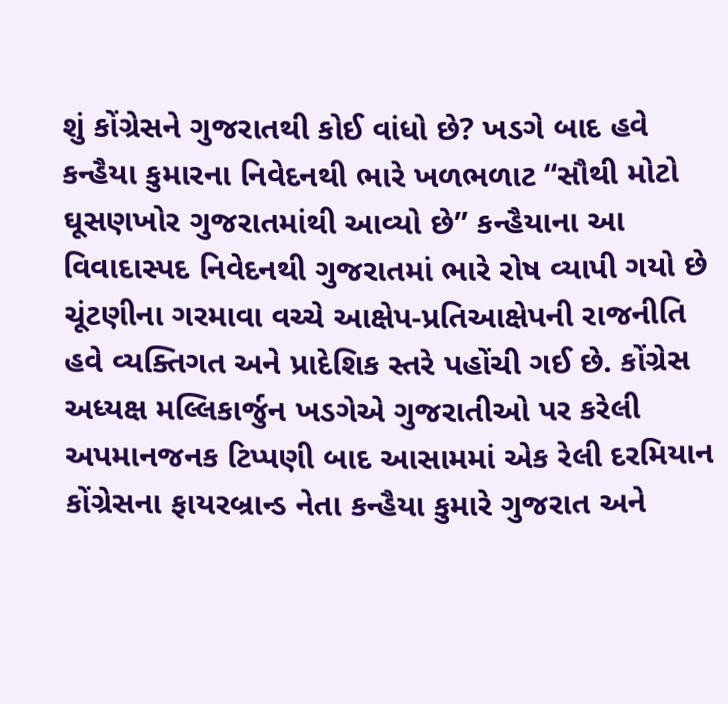શું કોંગ્રેસને ગુજરાતથી કોઈ વાંધો છે? ખડગે બાદ હવે કન્હૈયા કુમારના નિવેદનથી ભારે ખળભળાટ “સૌથી મોટો ઘૂસણખોર ગુજરાતમાંથી આવ્યો છે” કન્હૈયાના આ વિવાદાસ્પદ નિવેદનથી ગુજરાતમાં ભારે રોષ વ્યાપી ગયો છે ચૂંટણીના ગરમાવા વચ્ચે આક્ષેપ-પ્રતિઆક્ષેપની રાજનીતિ હવે વ્યક્તિગત અને પ્રાદેશિક સ્તરે પહોંચી ગઈ છે. કોંગ્રેસ અધ્યક્ષ મલ્લિકાર્જુન ખડગેએ ગુજરાતીઓ પર કરેલી અપમાનજનક ટિપ્પણી બાદ આસામમાં એક રેલી દરમિયાન કોંગ્રેસના ફાયરબ્રાન્ડ નેતા કન્હૈયા કુમારે ગુજરાત અને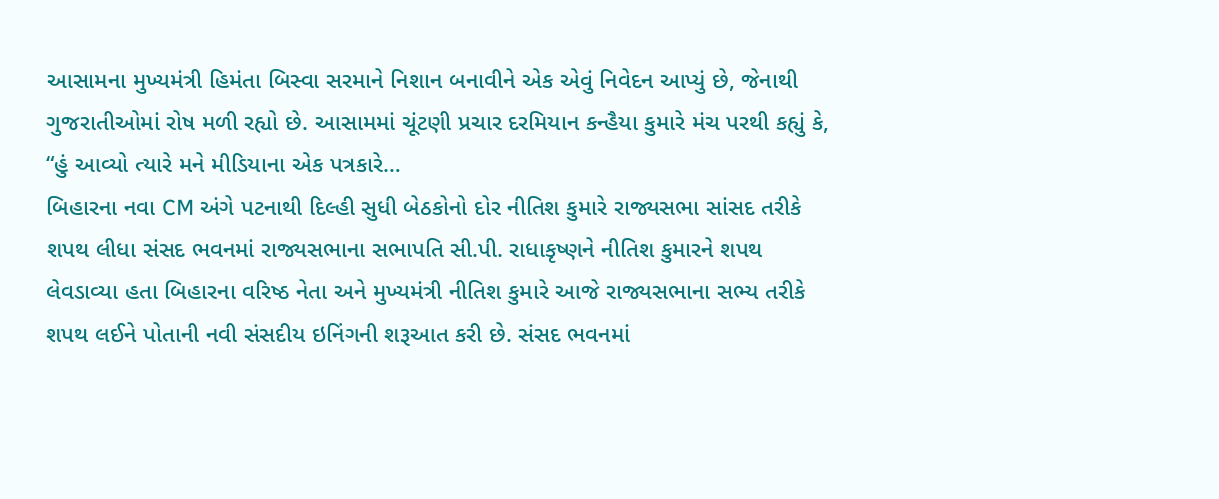આસામના મુખ્યમંત્રી હિમંતા બિસ્વા સરમાને નિશાન બનાવીને એક એવું નિવેદન આપ્યું છે, જેનાથી ગુજરાતીઓમાં રોષ મળી રહ્યો છે. આસામમાં ચૂંટણી પ્રચાર દરમિયાન કન્હૈયા કુમારે મંચ પરથી કહ્યું કે, “હું આવ્યો ત્યારે મને મીડિયાના એક પત્રકારે…
બિહારના નવા CM અંગે પટનાથી દિલ્હી સુધી બેઠકોનો દોર નીતિશ કુમારે રાજ્યસભા સાંસદ તરીકે શપથ લીધા સંસદ ભવનમાં રાજ્યસભાના સભાપતિ સી.પી. રાધાકૃષ્ણને નીતિશ કુમારને શપથ લેવડાવ્યા હતા બિહારના વરિષ્ઠ નેતા અને મુખ્યમંત્રી નીતિશ કુમારે આજે રાજ્યસભાના સભ્ય તરીકે શપથ લઈને પોતાની નવી સંસદીય ઇનિંગની શરૂઆત કરી છે. સંસદ ભવનમાં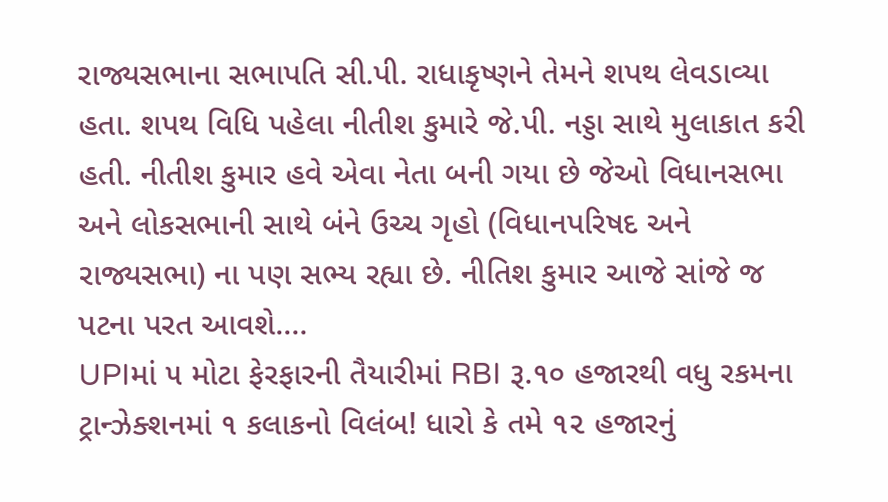રાજ્યસભાના સભાપતિ સી.પી. રાધાકૃષ્ણને તેમને શપથ લેવડાવ્યા હતા. શપથ વિધિ પહેલા નીતીશ કુમારે જે.પી. નડ્ડા સાથે મુલાકાત કરી હતી. નીતીશ કુમાર હવે એવા નેતા બની ગયા છે જેઓ વિધાનસભા અને લોકસભાની સાથે બંને ઉચ્ચ ગૃહો (વિધાનપરિષદ અને રાજ્યસભા) ના પણ સભ્ય રહ્યા છે. નીતિશ કુમાર આજે સાંજે જ પટના પરત આવશે.…
UPIમાં ૫ મોટા ફેરફારની તૈયારીમાં RBI રૂ.૧૦ હજારથી વધુ રકમના ટ્રાન્ઝેક્શનમાં ૧ કલાકનો વિલંબ! ધારો કે તમે ૧૨ હજારનું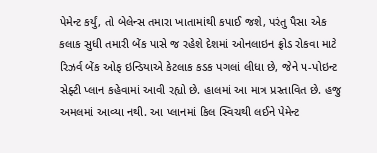પેમેન્ટ કર્યું, તો બેલેન્સ તમારા ખાતામાંથી કપાઈ જશે, પરંતુ પૈસા એક કલાક સુધી તમારી બેંક પાસે જ રહેશે દેશમાં ઓનલાઇન ફ્રોડ રોકવા માટે રિઝર્વ બેંક ઓફ ઇન્ડિયાએ કેટલાક કડક પગલાં લીધા છે, જેને ૫-પોઇન્ટ સેફ્ટી પ્લાન કહેવામાં આવી રહ્યો છે. હાલમાં આ માત્ર પ્રસ્તાવિત છે. હજુ અમલમાં આવ્યા નથી. આ પ્લાનમાં કિલ સ્વિચથી લઈને પેમેન્ટ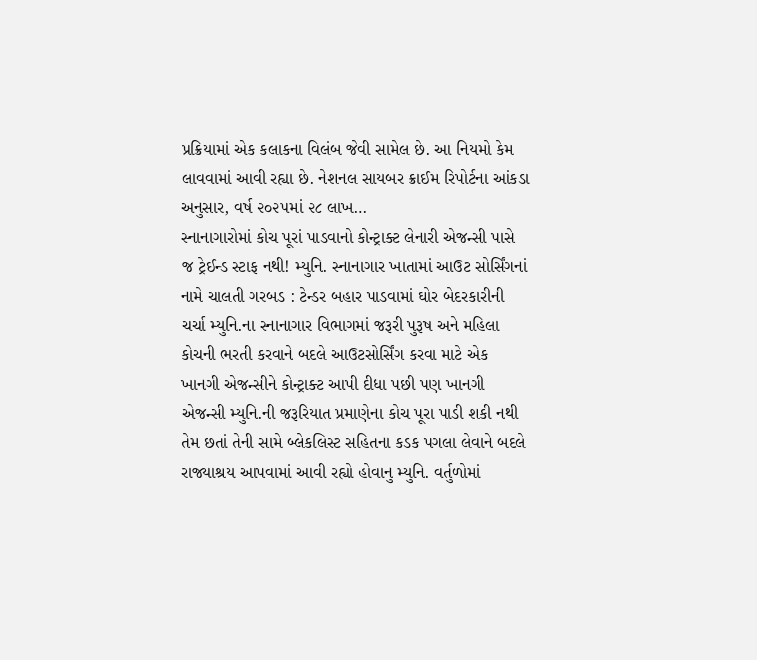પ્રક્રિયામાં એક કલાકના વિલંબ જેવી સામેલ છે. આ નિયમો કેમ લાવવામાં આવી રહ્યા છે. નેશનલ સાયબર ક્રાઈમ રિપોર્ટના આંકડા અનુસાર, વર્ષ ૨૦૨૫માં ૨૮ લાખ…
સ્નાનાગારોમાં કોચ પૂરાં પાડવાનો કોન્ટ્રાક્ટ લેનારી એજન્સી પાસે જ ટ્રેઈન્ડ સ્ટાફ નથી! મ્યુનિ. સ્નાનાગાર ખાતામાં આઉટ સોર્સિંગનાં નામે ચાલતી ગરબડ : ટેન્ડર બહાર પાડવામાં ઘોર બેદરકારીની ચર્ચા મ્યુનિ.ના સ્નાનાગાર વિભાગમાં જરૂરી પુરૂષ અને મહિલા કોચની ભરતી કરવાને બદલે આઉટસોર્સિંગ કરવા માટે એક ખાનગી એજન્સીને કોન્ટ્રાક્ટ આપી દીધા પછી પણ ખાનગી એજન્સી મ્યુનિ.ની જરૂરિયાત પ્રમાણેના કોચ પૂરા પાડી શકી નથી તેમ છતાં તેની સામે બ્લેકલિસ્ટ સહિતના કડક પગલા લેવાને બદલે રાજ્યાશ્રય આપવામાં આવી રહ્યો હોવાનુ મ્યુનિ. વર્તુળોમાં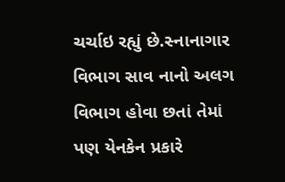ચર્ચાઇ રહ્યું છે.સ્નાનાગાર વિભાગ સાવ નાનો અલગ વિભાગ હોવા છતાં તેમાં પણ યેનકેન પ્રકારે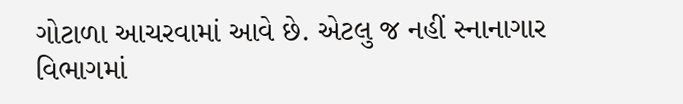ગોટાળા આચરવામાં આવે છે. એટલુ જ નહીં સ્નાનાગાર વિભાગમાં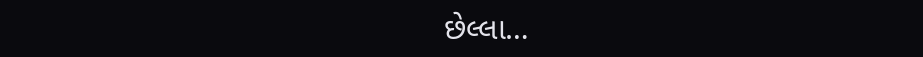છેલ્લા…